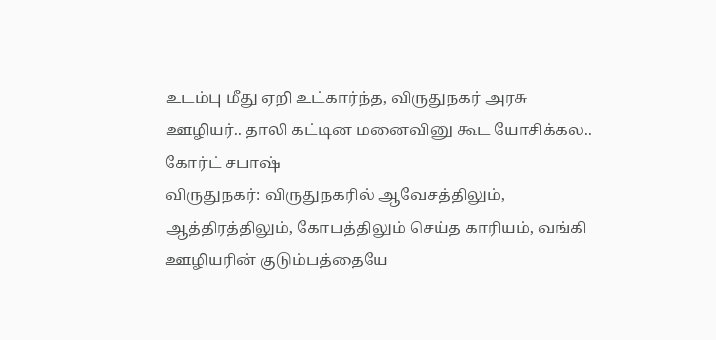உடம்பு மீது ஏறி உட்கார்ந்த, விருதுநகர் அரசு ஊழியர்.. தாலி கட்டின மனைவினு கூட யோசிக்கல.. கோர்ட் சபாஷ்
விருதுநகர்: விருதுநகரில் ஆவேசத்திலும், ஆத்திரத்திலும், கோபத்திலும் செய்த காரியம், வங்கி ஊழியரின் குடும்பத்தையே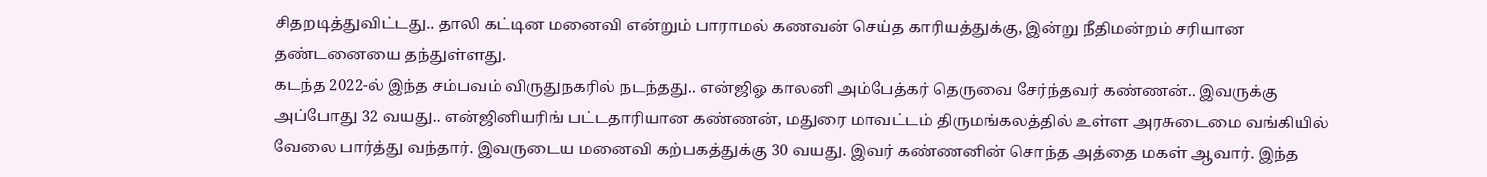சிதறடித்துவிட்டது.. தாலி கட்டின மனைவி என்றும் பாராமல் கணவன் செய்த காரியத்துக்கு, இன்று நீதிமன்றம் சரியான தண்டனையை தந்துள்ளது.
கடந்த 2022-ல் இந்த சம்பவம் விருதுநகரில் நடந்தது.. என்ஜிஓ காலனி அம்பேத்கர் தெருவை சேர்ந்தவர் கண்ணன்.. இவருக்கு அப்போது 32 வயது.. என்ஜினியரிங் பட்டதாரியான கண்ணன், மதுரை மாவட்டம் திருமங்கலத்தில் உள்ள அரசுடைமை வங்கியில் வேலை பார்த்து வந்தார். இவருடைய மனைவி கற்பகத்துக்கு 30 வயது. இவர் கண்ணனின் சொந்த அத்தை மகள் ஆவார். இந்த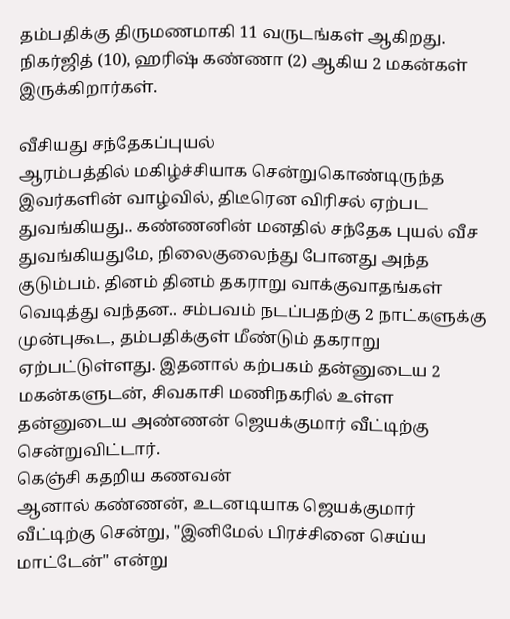தம்பதிக்கு திருமணமாகி 11 வருடங்கள் ஆகிறது. நிகர்ஜித் (10), ஹரிஷ் கண்ணா (2) ஆகிய 2 மகன்கள் இருக்கிறார்கள்.

வீசியது சந்தேகப்புயல்
ஆரம்பத்தில் மகிழ்ச்சியாக சென்றுகொண்டிருந்த இவர்களின் வாழ்வில், திடீரென விரிசல் ஏற்பட துவங்கியது.. கண்ணனின் மனதில் சந்தேக புயல் வீச துவங்கியதுமே, நிலைகுலைந்து போனது அந்த குடும்பம். தினம் தினம் தகராறு வாக்குவாதங்கள் வெடித்து வந்தன.. சம்பவம் நடப்பதற்கு 2 நாட்களுக்கு முன்புகூட, தம்பதிக்குள் மீண்டும் தகராறு ஏற்பட்டுள்ளது. இதனால் கற்பகம் தன்னுடைய 2 மகன்களுடன், சிவகாசி மணிநகரில் உள்ள தன்னுடைய அண்ணன் ஜெயக்குமார் வீட்டிற்கு சென்றுவிட்டார்.
கெஞ்சி கதறிய கணவன்
ஆனால் கண்ணன், உடனடியாக ஜெயக்குமார் வீட்டிற்கு சென்று, "இனிமேல் பிரச்சினை செய்ய மாட்டேன்" என்று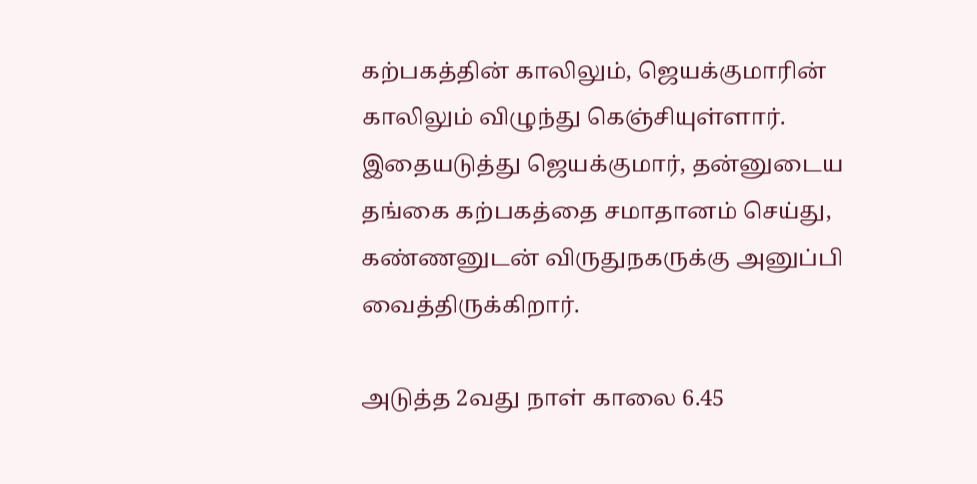கற்பகத்தின் காலிலும், ஜெயக்குமாரின் காலிலும் விழுந்து கெஞ்சியுள்ளார். இதையடுத்து ஜெயக்குமார், தன்னுடைய தங்கை கற்பகத்தை சமாதானம் செய்து, கண்ணனுடன் விருதுநகருக்கு அனுப்பி வைத்திருக்கிறார்.

அடுத்த 2வது நாள் காலை 6.45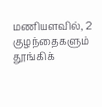மணியளவில், 2 குழந்தைகளும் தூங்கிக்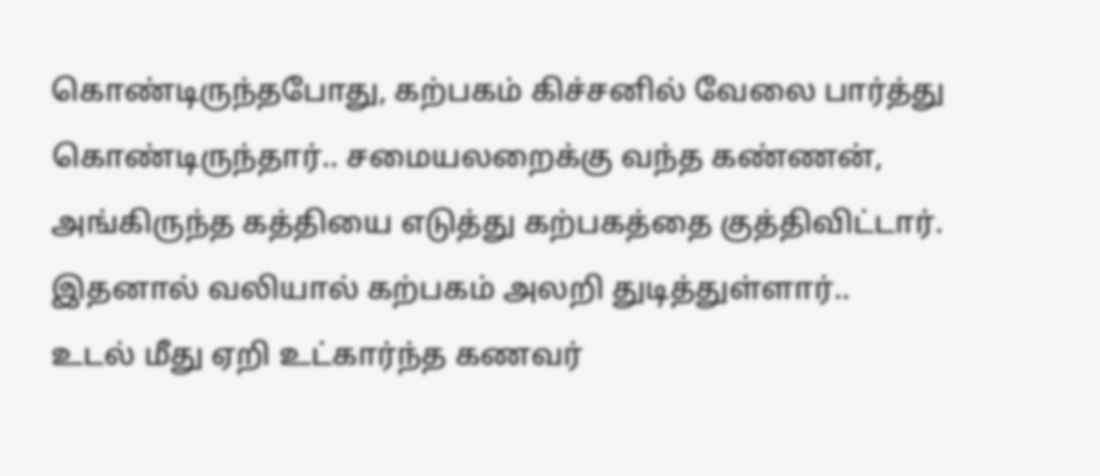கொண்டிருந்தபோது, கற்பகம் கிச்சனில் வேலை பார்த்து கொண்டிருந்தார்.. சமையலறைக்கு வந்த கண்ணன், அங்கிருந்த கத்தியை எடுத்து கற்பகத்தை குத்திவிட்டார். இதனால் வலியால் கற்பகம் அலறி துடித்துள்ளார்..
உடல் மீது ஏறி உட்கார்ந்த கணவர்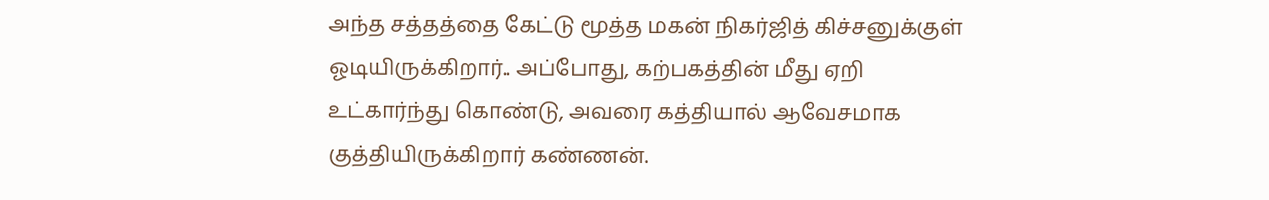அந்த சத்தத்தை கேட்டு மூத்த மகன் நிகர்ஜித் கிச்சனுக்குள் ஓடியிருக்கிறார்.. அப்போது, கற்பகத்தின் மீது ஏறி உட்கார்ந்து கொண்டு, அவரை கத்தியால் ஆவேசமாக குத்தியிருக்கிறார் கண்ணன்.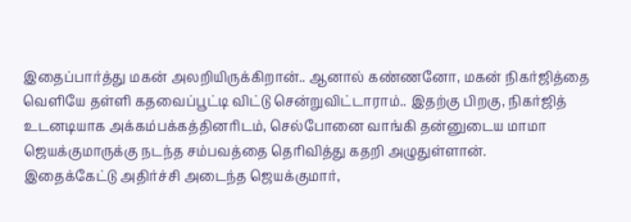இதைப்பார்த்து மகன் அலறியிருக்கிறான்.. ஆனால் கண்ணனோ, மகன் நிகர்ஜித்தை வெளியே தள்ளி கதவைப்பூட்டி விட்டு சென்றுவிட்டாராம்.. இதற்கு பிறகு, நிகர்ஜித் உடனடியாக அக்கம்பக்கத்தினரிடம், செல்போனை வாங்கி தன்னுடைய மாமா ஜெயக்குமாருக்கு நடந்த சம்பவத்தை தெரிவித்து கதறி அழுதுள்ளான்.
இதைக்கேட்டு அதிர்ச்சி அடைந்த ஜெயக்குமார்,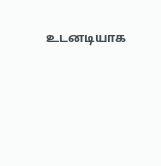உடனடியாக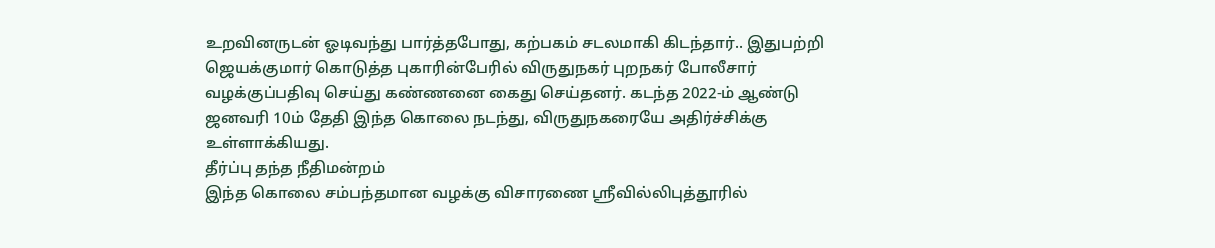உறவினருடன் ஓடிவந்து பார்த்தபோது, கற்பகம் சடலமாகி கிடந்தார்.. இதுபற்றி ஜெயக்குமார் கொடுத்த புகாரின்பேரில் விருதுநகர் புறநகர் போலீசார் வழக்குப்பதிவு செய்து கண்ணனை கைது செய்தனர். கடந்த 2022-ம் ஆண்டு ஜனவரி 10ம் தேதி இந்த கொலை நடந்து, விருதுநகரையே அதிர்ச்சிக்கு உள்ளாக்கியது.
தீர்ப்பு தந்த நீதிமன்றம்
இந்த கொலை சம்பந்தமான வழக்கு விசாரணை ஶ்ரீவில்லிபுத்தூரில்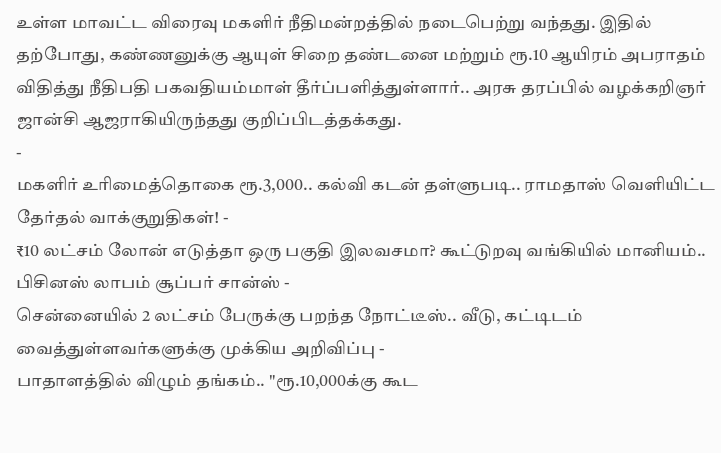உள்ள மாவட்ட விரைவு மகளிர் நீதிமன்றத்தில் நடைபெற்று வந்தது. இதில் தற்போது, கண்ணனுக்கு ஆயுள் சிறை தண்டனை மற்றும் ரூ.10 ஆயிரம் அபராதம் விதித்து நீதிபதி பகவதியம்மாள் தீர்ப்பளித்துள்ளார்.. அரசு தரப்பில் வழக்கறிஞர் ஜான்சி ஆஜராகியிருந்தது குறிப்பிடத்தக்கது.
-
மகளிர் உரிமைத்தொகை ரூ.3,000.. கல்வி கடன் தள்ளுபடி.. ராமதாஸ் வெளியிட்ட தேர்தல் வாக்குறுதிகள்! -
₹10 லட்சம் லோன் எடுத்தா ஒரு பகுதி இலவசமா? கூட்டுறவு வங்கியில் மானியம்.. பிசினஸ் லாபம் சூப்பர் சான்ஸ் -
சென்னையில் 2 லட்சம் பேருக்கு பறந்த நோட்டீஸ்.. வீடு, கட்டிடம் வைத்துள்ளவர்களுக்கு முக்கிய அறிவிப்பு -
பாதாளத்தில் விழும் தங்கம்.. "ரூ.10,000க்கு கூட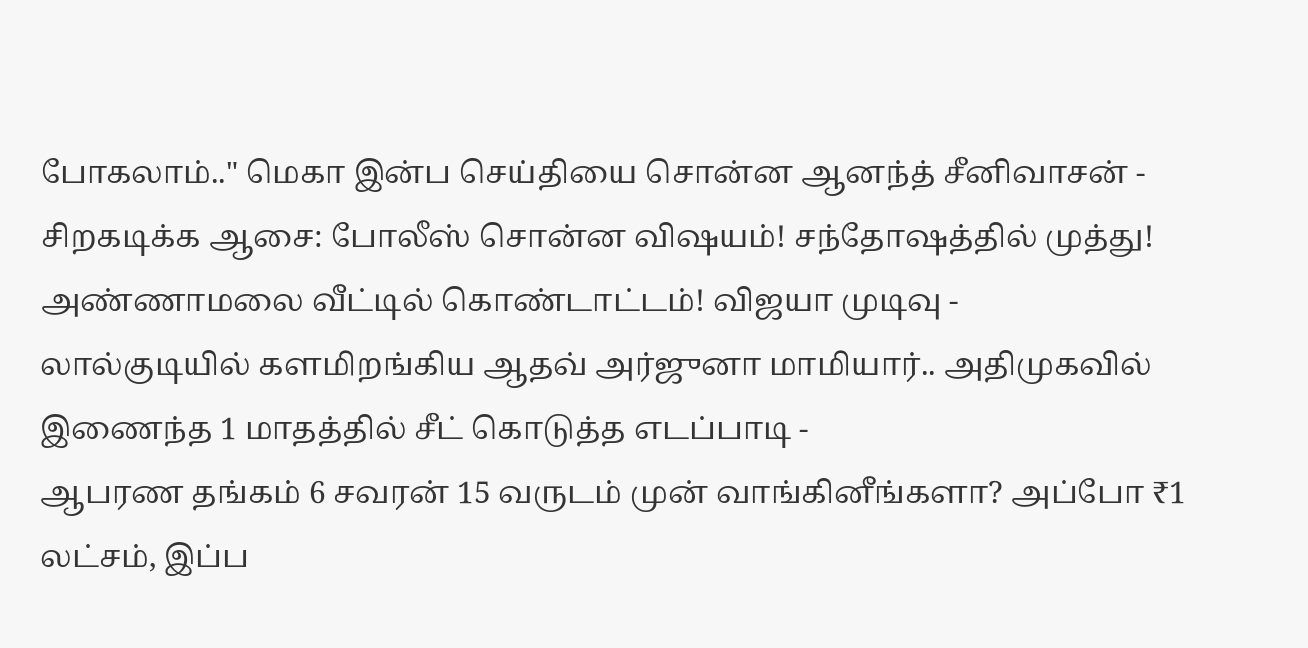போகலாம்.." மெகா இன்ப செய்தியை சொன்ன ஆனந்த் சீனிவாசன் -
சிறகடிக்க ஆசை: போலீஸ் சொன்ன விஷயம்! சந்தோஷத்தில் முத்து! அண்ணாமலை வீட்டில் கொண்டாட்டம்! விஜயா முடிவு -
லால்குடியில் களமிறங்கிய ஆதவ் அர்ஜுனா மாமியார்.. அதிமுகவில் இணைந்த 1 மாதத்தில் சீட் கொடுத்த எடப்பாடி -
ஆபரண தங்கம் 6 சவரன் 15 வருடம் முன் வாங்கினீங்களா? அப்போ ₹1 லட்சம், இப்ப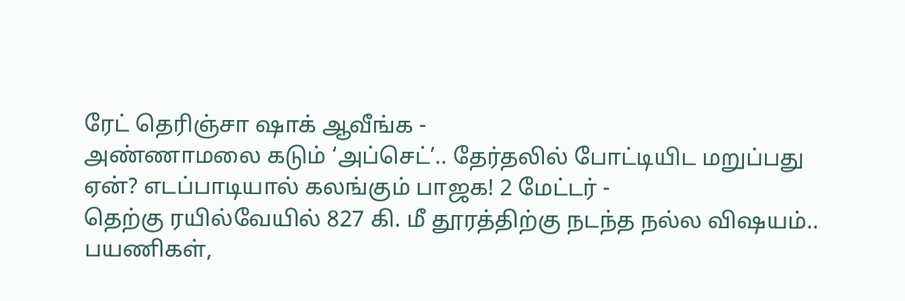ரேட் தெரிஞ்சா ஷாக் ஆவீங்க -
அண்ணாமலை கடும் ‘அப்செட்’.. தேர்தலில் போட்டியிட மறுப்பது ஏன்? எடப்பாடியால் கலங்கும் பாஜக! 2 மேட்டர் -
தெற்கு ரயில்வேயில் 827 கி. மீ தூரத்திற்கு நடந்த நல்ல விஷயம்.. பயணிகள்,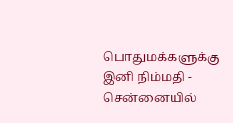பொதுமக்களுக்கு இனி நிம்மதி -
சென்னையில்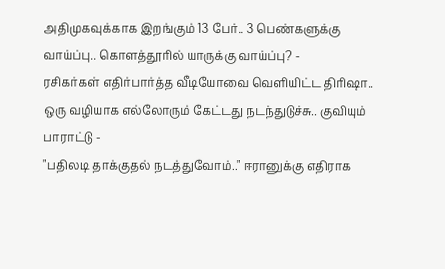அதிமுகவுக்காக இறங்கும் 13 பேர்.. 3 பெண்களுக்கு வாய்ப்பு.. கொளத்தூரில் யாருக்கு வாய்ப்பு? -
ரசிகர்கள் எதிர்பார்த்த வீடியோவை வெளியிட்ட திரிஷா.. ஒரு வழியாக எல்லோரும் கேட்டது நடந்துடுச்சு.. குவியும் பாராட்டு -
"பதிலடி தாக்குதல் நடத்துவோம்.." ஈரானுக்கு எதிராக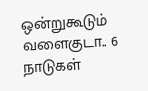ஒன்றுகூடும் வளைகுடா.. 6 நாடுகள்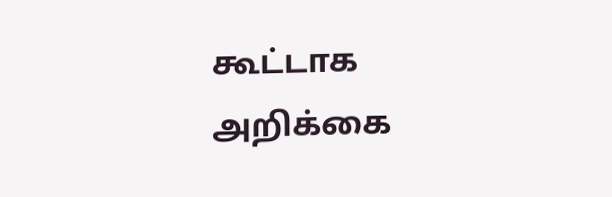கூட்டாக அறிக்கை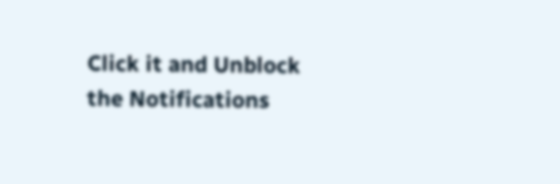Click it and Unblock the Notifications